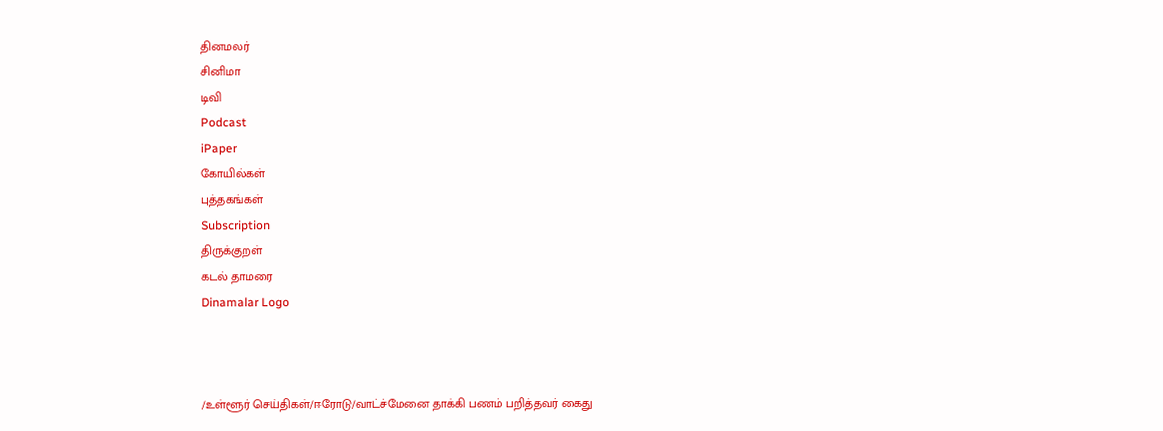தினமலர்
சினிமா
டிவி
Podcast
iPaper
கோயில்கள்
புத்தகங்கள்
Subscription
திருக்குறள்
கடல் தாமரை
Dinamalar Logo



/உள்ளூர் செய்திகள்/ஈரோடு/வாட்ச்மேனை தாக்கி பணம் பறித்தவர் கைது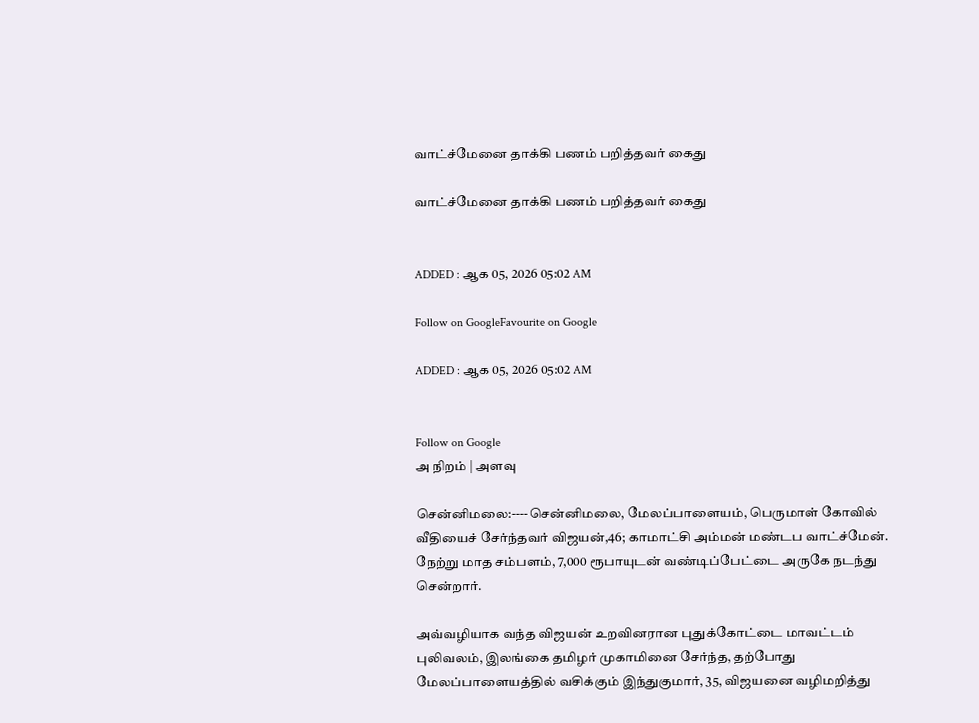வாட்ச்மேனை தாக்கி பணம் பறித்தவர் கைது

வாட்ச்மேனை தாக்கி பணம் பறித்தவர் கைது


ADDED : ஆக 05, 2026 05:02 AM

Follow on GoogleFavourite on Google

ADDED : ஆக 05, 2026 05:02 AM


Follow on Google
அ நிறம் | அளவு

சென்னிமலை:----சென்னிமலை, மேலப்பாளையம், பெருமாள் கோவில் வீதியைச் சேர்ந்தவர் விஜயன்,46; காமாட்சி அம்மன் மண்டப வாட்ச்மேன். நேற்று மாத சம்பளம், 7,000 ரூபாயுடன் வண்டிப்பேட்டை அருகே நடந்து சென்றார்.

அவ்வழியாக வந்த விஜயன் உறவினரான புதுக்கோட்டை மாவட்டம் புலிவலம், இலங்கை தமிழர் முகாமினை சேர்ந்த, தற்போது மேலப்பாளையத்தில் வசிக்கும் இந்துகுமார், 35, விஜயனை வழிமறித்து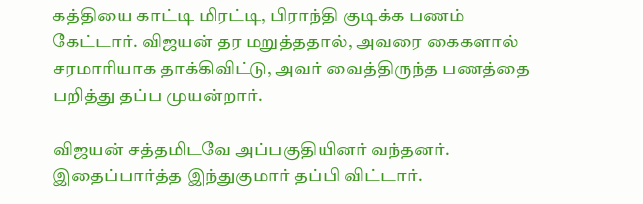கத்தியை காட்டி மிரட்டி, பிராந்தி குடிக்க பணம் கேட்டார். விஜயன் தர மறுத்ததால், அவரை கைகளால் சரமாரியாக தாக்கிவிட்டு, அவர் வைத்திருந்த பணத்தை பறித்து தப்ப முயன்றார்.

விஜயன் சத்தமிடவே அப்பகுதியினர் வந்தனர். இதைப்பார்த்த இந்துகுமார் தப்பி விட்டார்.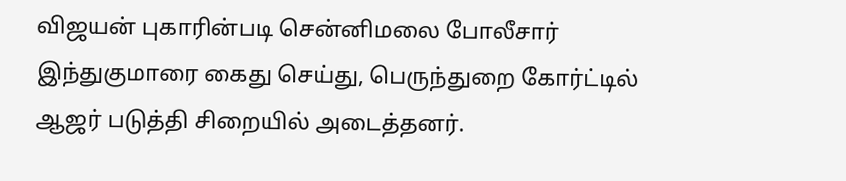விஜயன் புகாரின்படி சென்னிமலை போலீசார் இந்துகுமாரை கைது செய்து, பெருந்துறை கோர்ட்டில் ஆஜர் படுத்தி சிறையில் அடைத்தனர்.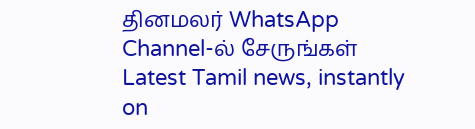தினமலர் WhatsApp Channel-ல் சேருங்கள்
Latest Tamil news, instantly on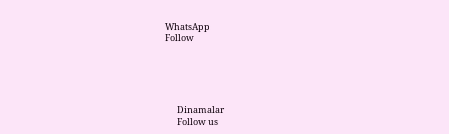WhatsApp
Follow





      Dinamalar
      Follow us